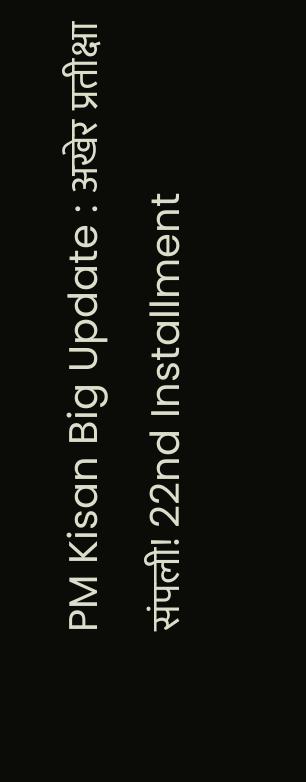PM Kisan Big Update : अखेर प्रतीक्षा संपली! 22nd Installment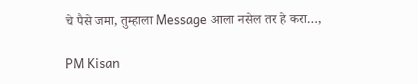चे पैसे जमा, तुम्हाला Message आला नसेल तर हे करा…,

PM Kisan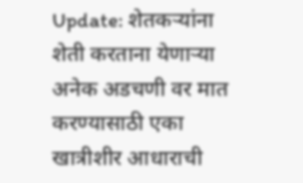Update: शेतकऱ्यांना शेती करताना येणाऱ्या अनेक अडचणी वर मात करण्यासाठी एका खात्रीशीर आधाराची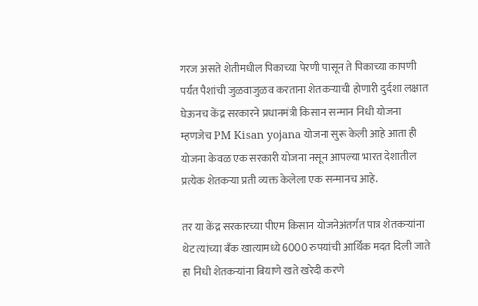गरज असते शेतीमधील पिकाच्या पेरणी पासून ते पिकाच्या कापणी पर्यंत पैशांची जुळवाजुळव करताना शेतकऱ्याची होणारी दुर्दशा लक्षात घेऊनच केंद्र सरकारने प्रधानमंत्री किसान सन्मान निधी योजना म्हणजेच PM Kisan yojana योजना सुरू केली आहे आता ही योजना केवळ एक सरकारी योजना नसून आपल्या भारत देशातील प्रत्येक शेतकऱ्या प्रती व्यक्त केलेला एक सन्मानच आहे.

तर या केंद्र सरकारच्या पीएम किसान योजनेअंतर्गत पात्र शेतकऱ्यांना थेट त्यांच्या बँक खात्यामध्ये 6000 रुपयांची आर्थिक मदत दिली जाते हा निधी शेतकऱ्यांना बियाणे खते खरेदी करणे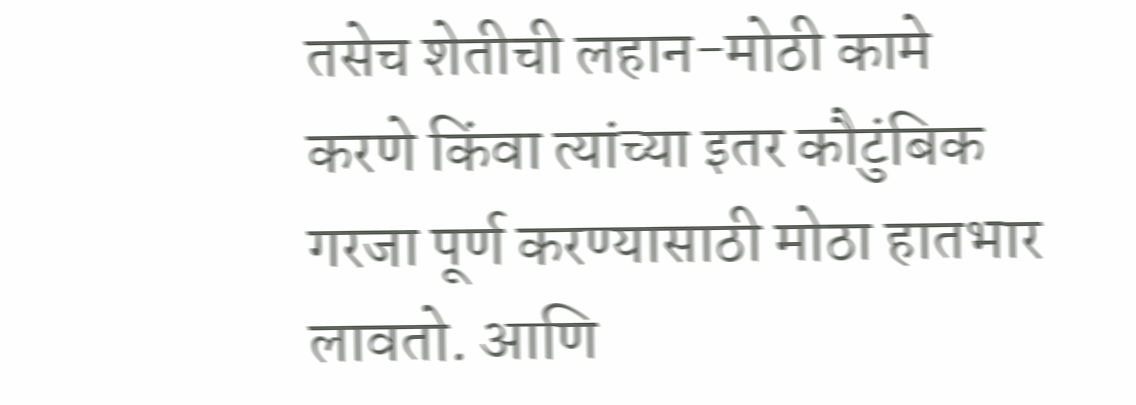तसेच शेतीची लहान-मोठी कामे करणे किंवा त्यांच्या इतर कौटुंबिक गरजा पूर्ण करण्यासाठी मोठा हातभार लावतो. आणि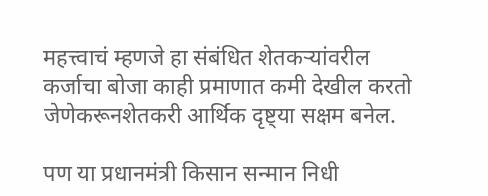महत्त्वाचं म्हणजे हा संबंधित शेतकऱ्यांवरील कर्जाचा बोजा काही प्रमाणात कमी देखील करतो जेणेकरूनशेतकरी आर्थिक दृष्ट्या सक्षम बनेल.

पण या प्रधानमंत्री किसान सन्मान निधी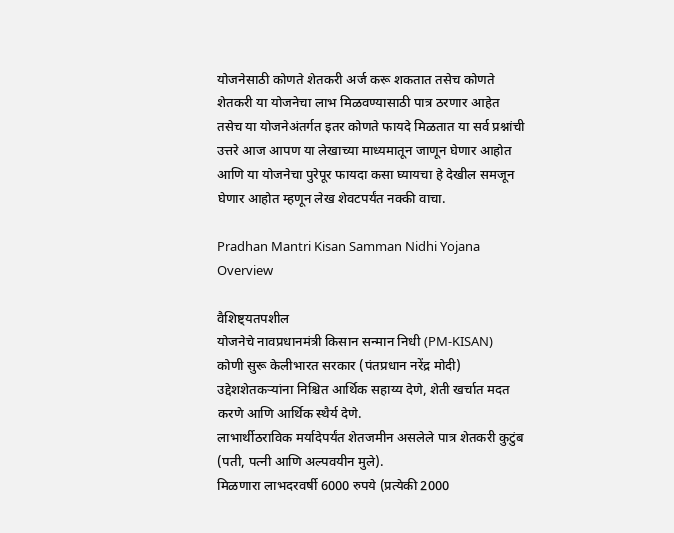योजनेसाठी कोणते शेतकरी अर्ज करू शकतात तसेच कोणते शेतकरी या योजनेचा लाभ मिळवण्यासाठी पात्र ठरणार आहेत तसेच या योजनेअंतर्गत इतर कोणते फायदे मिळतात या सर्व प्रश्नांची उत्तरे आज आपण या लेखाच्या माध्यमातून जाणून घेणार आहोत आणि या योजनेचा पुरेपूर फायदा कसा घ्यायचा हे देखील समजून घेणार आहोत म्हणून लेख शेवटपर्यंत नक्की वाचा.

Pradhan Mantri Kisan Samman Nidhi Yojana Overview

वैशिष्ट्यतपशील
योजनेचे नावप्रधानमंत्री किसान सन्मान निधी (PM-KISAN)
कोणी सुरू केलीभारत सरकार (पंतप्रधान नरेंद्र मोदी)
उद्देशशेतकऱ्यांना निश्चित आर्थिक सहाय्य देणे, शेती खर्चात मदत करणे आणि आर्थिक स्थैर्य देणे.
लाभार्थीठराविक मर्यादेपर्यंत शेतजमीन असलेले पात्र शेतकरी कुटुंब (पती, पत्नी आणि अल्पवयीन मुले).
मिळणारा लाभदरवर्षी 6000 रुपये (प्रत्येकी 2000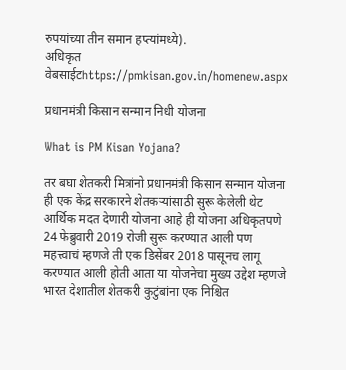रुपयांच्या तीन समान हप्त्यांमध्ये).
अधिकृत वेबसाईटhttps://pmkisan.gov.in/homenew.aspx

प्रधानमंत्री किसान सन्मान निधी योजना

What is PM Kisan Yojana?

तर बघा शेतकरी मित्रांनो प्रधानमंत्री किसान सन्मान योजना ही एक केंद्र सरकारने शेतकऱ्यांसाठी सुरू केलेली थेट आर्थिक मदत देणारी योजना आहे ही योजना अधिकृतपणे 24 फेब्रुवारी 2019 रोजी सुरू करण्यात आली पण महत्त्वाचं म्हणजे ती एक डिसेंबर 2018 पासूनच लागू करण्यात आली होती आता या योजनेचा मुख्य उद्देश म्हणजे भारत देशातील शेतकरी कुटुंबांना एक निश्चित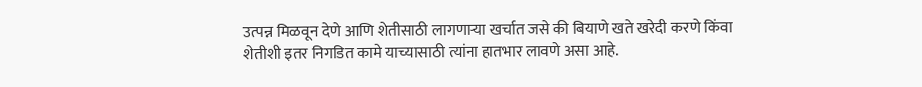उत्पन्न मिळवून देणे आणि शेतीसाठी लागणाऱ्या खर्चात जसे की बियाणे खते खरेदी करणे किंवा शेतीशी इतर निगडित कामे याच्यासाठी त्यांना हातभार लावणे असा आहे.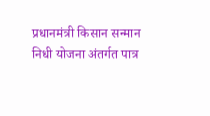प्रधानमंत्री किसान सन्मान निधी योजना अंतर्गत पात्र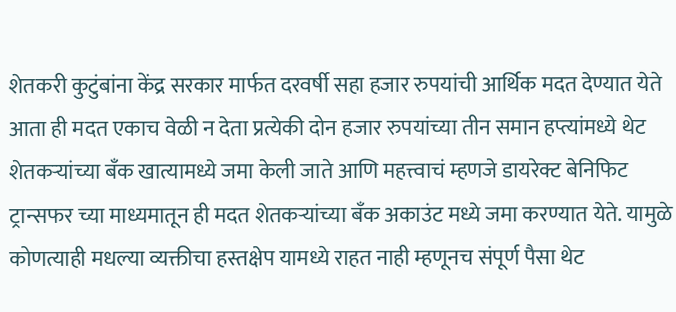शेतकरी कुटुंबांना केंद्र सरकार मार्फत दरवर्षी सहा हजार रुपयांची आर्थिक मदत देण्यात येते आता ही मदत एकाच वेळी न देता प्रत्येकी दोन हजार रुपयांच्या तीन समान हप्त्यांमध्ये थेट शेतकऱ्यांच्या बँक खात्यामध्ये जमा केली जाते आणि महत्त्वाचं म्हणजे डायरेक्ट बेनिफिट ट्रान्सफर च्या माध्यमातून ही मदत शेतकऱ्यांच्या बँक अकाउंट मध्ये जमा करण्यात येते. यामुळे कोणत्याही मधल्या व्यक्तीचा हस्तक्षेप यामध्ये राहत नाही म्हणूनच संपूर्ण पैसा थेट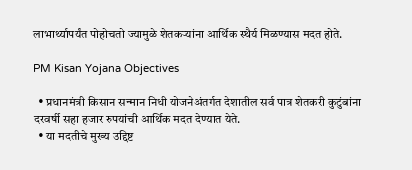लाभार्थ्यापर्यंत पोहोचतो ज्यामुळे शेतकऱ्यांना आर्थिक स्थैर्य मिळण्यास मदत होते.

PM Kisan Yojana Objectives

  • प्रधानमंत्री किसान सन्मान निधी योजनेअंतर्गत देशातील सर्व पात्र शेतकरी कुटुंबांना दरवर्षी सहा हजार रुपयांची आर्थिक मदत देण्यात येते.
  • या मदतीचे मुख्य उद्दिष्ट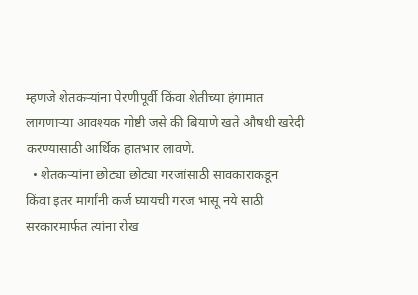म्हणजे शेतकऱ्यांना पेरणीपूर्वी किंवा शेतीच्या हंगामात लागणाऱ्या आवश्यक गोष्टी जसे की बियाणे खते औषधी खरेदी करण्यासाठी आर्थिक हातभार लावणे.
  • शेतकऱ्यांना छोट्या छोट्या गरजांसाठी सावकाराकडून किंवा इतर मार्गांनी कर्ज घ्यायची गरज भासू नये साठी सरकारमार्फत त्यांना रोख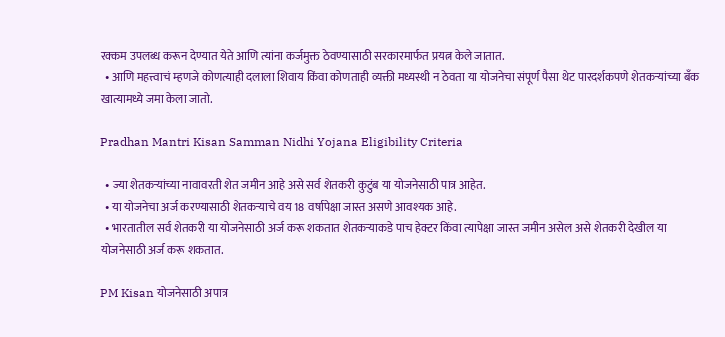रक्कम उपलब्ध करून देण्यात येते आणि त्यांना कर्जमुक्त ठेवण्यासाठी सरकारमार्फत प्रयत्न केले जातात.
  • आणि महत्त्वाचं म्हणजे कोणत्याही दलाला शिवाय किंवा कोणताही व्यक्ती मध्यस्थी न ठेवता या योजनेचा संपूर्ण पैसा थेट पारदर्शकपणे शेतकऱ्यांच्या बँक खात्यामध्ये जमा केला जातो.

Pradhan Mantri Kisan Samman Nidhi Yojana Eligibility Criteria

  • ज्या शेतकऱ्यांच्या नावावरती शेत जमीन आहे असे सर्व शेतकरी कुटुंब या योजनेसाठी पात्र आहेत.
  • या योजनेचा अर्ज करण्यासाठी शेतकऱ्याचे वय 18 वर्षापेक्षा जास्त असणे आवश्यक आहे.
  • भारतातील सर्व शेतकरी या योजनेसाठी अर्ज करू शकतात शेतकऱ्याकडे पाच हेक्टर किंवा त्यापेक्षा जास्त जमीन असेल असे शेतकरी देखील या योजनेसाठी अर्ज करू शकतात.

PM Kisan योजनेसाठी अपात्र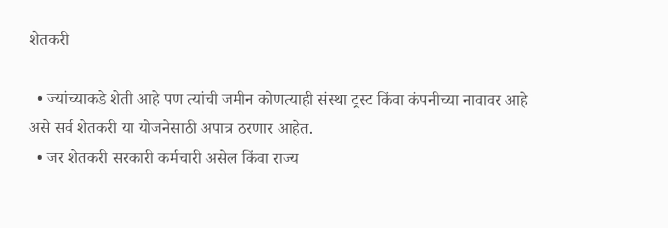शेतकरी

  • ज्यांच्याकडे शेती आहे पण त्यांची जमीन कोणत्याही संस्था ट्रस्ट किंवा कंपनीच्या नावावर आहे असे सर्व शेतकरी या योजनेसाठी अपात्र ठरणार आहेत.
  • जर शेतकरी सरकारी कर्मचारी असेल किंवा राज्य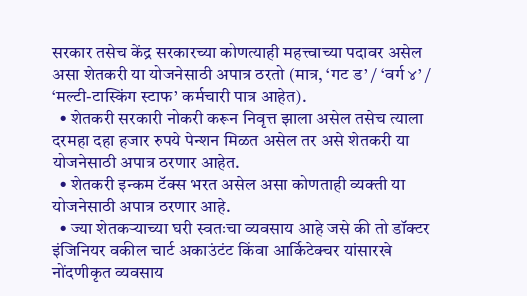सरकार तसेच केंद्र सरकारच्या कोणत्याही महत्त्वाच्या पदावर असेल असा शेतकरी या योजनेसाठी अपात्र ठरतो (मात्र, ‘गट ड’ / ‘वर्ग ४’ / ‘मल्टी-टास्किंग स्टाफ’ कर्मचारी पात्र आहेत).
  • शेतकरी सरकारी नोकरी करून निवृत्त झाला असेल तसेच त्याला दरमहा दहा हजार रुपये पेन्शन मिळत असेल तर असे शेतकरी या योजनेसाठी अपात्र ठरणार आहेत.
  • शेतकरी इन्कम टॅक्स भरत असेल असा कोणताही व्यक्ती या योजनेसाठी अपात्र ठरणार आहे.
  • ज्या शेतकऱ्याच्या घरी स्वतःचा व्यवसाय आहे जसे की तो डॉक्टर इंजिनियर वकील चार्ट अकाउंटंट किंवा आर्किटेक्चर यांसारखे नोंदणीकृत व्यवसाय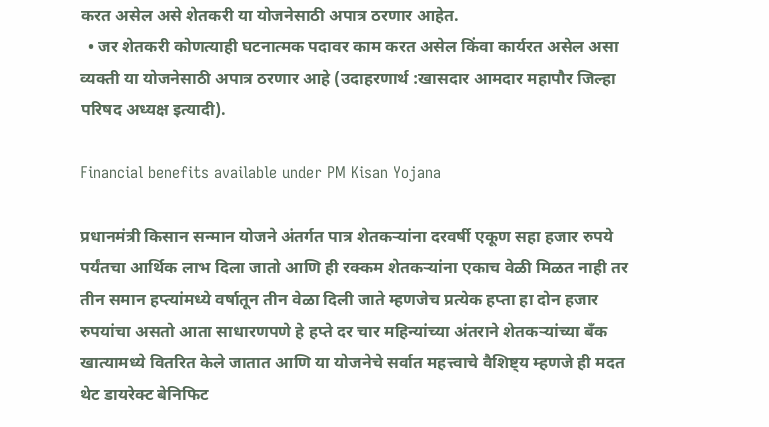करत असेल असे शेतकरी या योजनेसाठी अपात्र ठरणार आहेत.
  • जर शेतकरी कोणत्याही घटनात्मक पदावर काम करत असेल किंवा कार्यरत असेल असा व्यक्ती या योजनेसाठी अपात्र ठरणार आहे (उदाहरणार्थ :खासदार आमदार महापौर जिल्हा परिषद अध्यक्ष इत्यादी).

Financial benefits available under PM Kisan Yojana

प्रधानमंत्री किसान सन्मान योजने अंतर्गत पात्र शेतकऱ्यांना दरवर्षी एकूण सहा हजार रुपये पर्यंतचा आर्थिक लाभ दिला जातो आणि ही रक्कम शेतकऱ्यांना एकाच वेळी मिळत नाही तर तीन समान हप्त्यांमध्ये वर्षातून तीन वेळा दिली जाते म्हणजेच प्रत्येक हप्ता हा दोन हजार रुपयांचा असतो आता साधारणपणे हे हप्ते दर चार महिन्यांच्या अंतराने शेतकऱ्यांच्या बँक खात्यामध्ये वितरित केले जातात आणि या योजनेचे सर्वात महत्त्वाचे वैशिष्ट्य म्हणजे ही मदत थेट डायरेक्ट बेनिफिट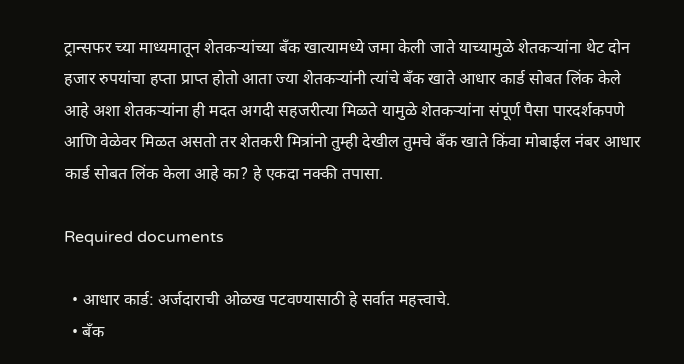ट्रान्सफर च्या माध्यमातून शेतकऱ्यांच्या बँक खात्यामध्ये जमा केली जाते याच्यामुळे शेतकऱ्यांना थेट दोन हजार रुपयांचा हप्ता प्राप्त होतो आता ज्या शेतकऱ्यांनी त्यांचे बँक खाते आधार कार्ड सोबत लिंक केले आहे अशा शेतकऱ्यांना ही मदत अगदी सहजरीत्या मिळते यामुळे शेतकऱ्यांना संपूर्ण पैसा पारदर्शकपणे आणि वेळेवर मिळत असतो तर शेतकरी मित्रांनो तुम्ही देखील तुमचे बँक खाते किंवा मोबाईल नंबर आधार कार्ड सोबत लिंक केला आहे का? हे एकदा नक्की तपासा.

Required documents

  • आधार कार्ड: अर्जदाराची ओळख पटवण्यासाठी हे सर्वात महत्त्वाचे.
  • बँक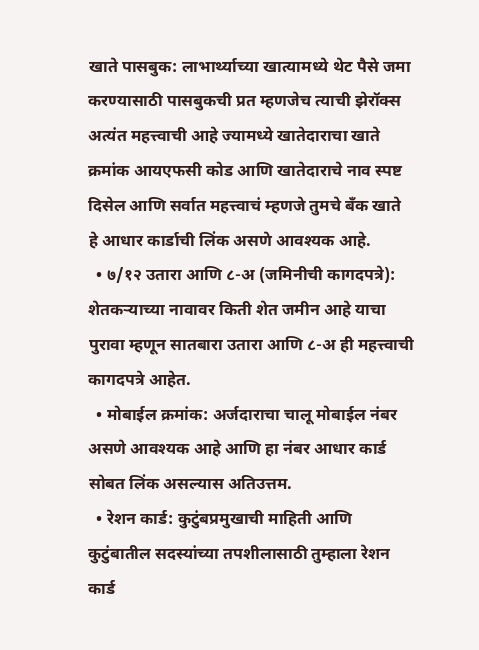खाते पासबुक: लाभार्थ्याच्या खात्यामध्ये थेट पैसे जमा करण्यासाठी पासबुकची प्रत म्हणजेच त्याची झेरॉक्स अत्यंत महत्त्वाची आहे ज्यामध्ये खातेदाराचा खाते क्रमांक आयएफसी कोड आणि खातेदाराचे नाव स्पष्ट दिसेल आणि सर्वात महत्त्वाचं म्हणजे तुमचे बँक खाते हे आधार कार्डाची लिंक असणे आवश्यक आहे.
  • ७/१२ उतारा आणि ८-अ (जमिनीची कागदपत्रे): शेतकऱ्याच्या नावावर किती शेत जमीन आहे याचा पुरावा म्हणून सातबारा उतारा आणि ८-अ ही महत्त्वाची कागदपत्रे आहेत.
  • मोबाईल क्रमांक: अर्जदाराचा चालू मोबाईल नंबर असणे आवश्यक आहे आणि हा नंबर आधार कार्ड सोबत लिंक असल्यास अतिउत्तम.
  • रेशन कार्ड: कुटुंबप्रमुखाची माहिती आणि कुटुंबातील सदस्यांच्या तपशीलासाठी तुम्हाला रेशन कार्ड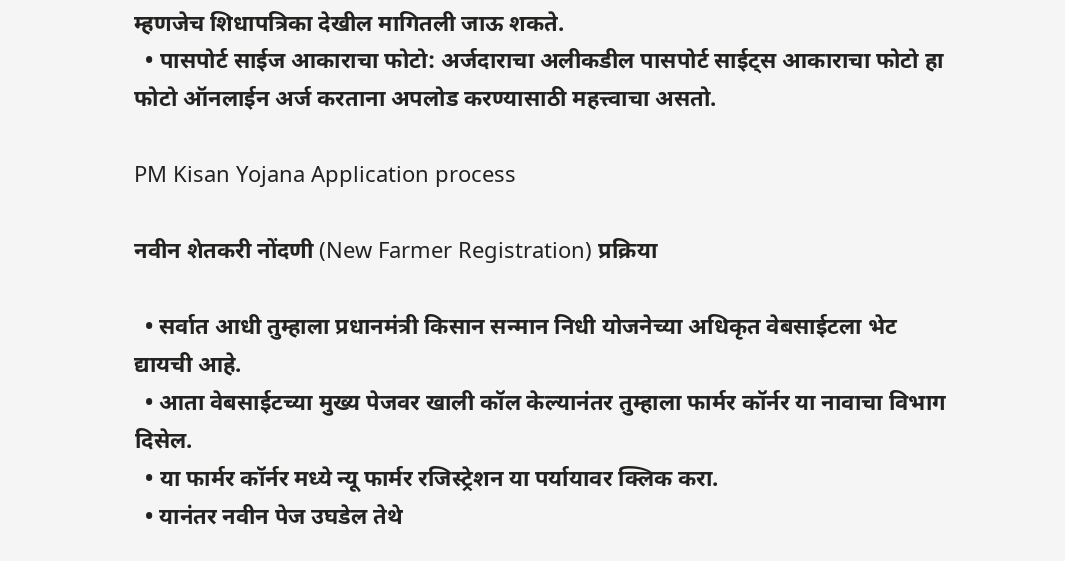म्हणजेच शिधापत्रिका देखील मागितली जाऊ शकते.
  • पासपोर्ट साईज आकाराचा फोटो: अर्जदाराचा अलीकडील पासपोर्ट साईट्स आकाराचा फोटो हा फोटो ऑनलाईन अर्ज करताना अपलोड करण्यासाठी महत्त्वाचा असतो.

PM Kisan Yojana Application process

नवीन शेतकरी नोंदणी (New Farmer Registration) प्रक्रिया

  • सर्वात आधी तुम्हाला प्रधानमंत्री किसान सन्मान निधी योजनेच्या अधिकृत वेबसाईटला भेट द्यायची आहे.
  • आता वेबसाईटच्या मुख्य पेजवर खाली कॉल केल्यानंतर तुम्हाला फार्मर कॉर्नर या नावाचा विभाग दिसेल.
  • या फार्मर कॉर्नर मध्ये न्यू फार्मर रजिस्ट्रेशन या पर्यायावर क्लिक करा.
  • यानंतर नवीन पेज उघडेल तेथे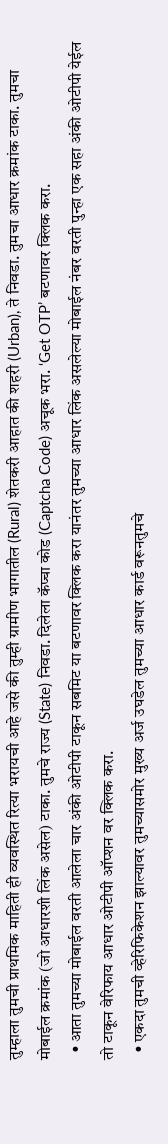तुम्हाला तुमची प्राथमिक माहिती ही व्यवस्थित रित्या भरायची आहे जसे की तुम्ही ग्रामीण भागातील (Rural) शेतकरी आहात की शहरी (Urban), ते निवडा. तुमचा आधार क्रमांक टाका. तुमचा मोबाईल क्रमांक (जो आधारशी लिंक असेल) टाका. तुमचे राज्य (State) निवडा. दिलेला कॅप्चा कोड (Captcha Code) अचूक भरा. ‘Get OTP’ बटणावर क्लिक करा.
  • आता तुमच्या मोबाईल वरती आलेला चार अंकी ओटीपी टाकून सबमिट या बटणावर क्लिक करा यानंतर तुमच्या आधार लिंक असलेल्या मोबाईल नंबर वरती पुन्हा एक सहा अंकी ओटीपी येईल तो टाकून वेरिफाय आधार ओटीपी ऑप्शन वर क्लिक करा.
  • एकदा तुमची व्हेरिफिकेशन झाल्यावर तुमच्यासमोर मुख्य अर्ज उघडेल तुमच्या आधार कार्ड वरूनतुमचे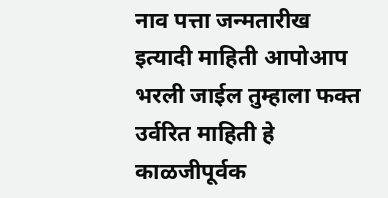नाव पत्ता जन्मतारीख इत्यादी माहिती आपोआप भरली जाईल तुम्हाला फक्त उर्वरित माहिती हे काळजीपूर्वक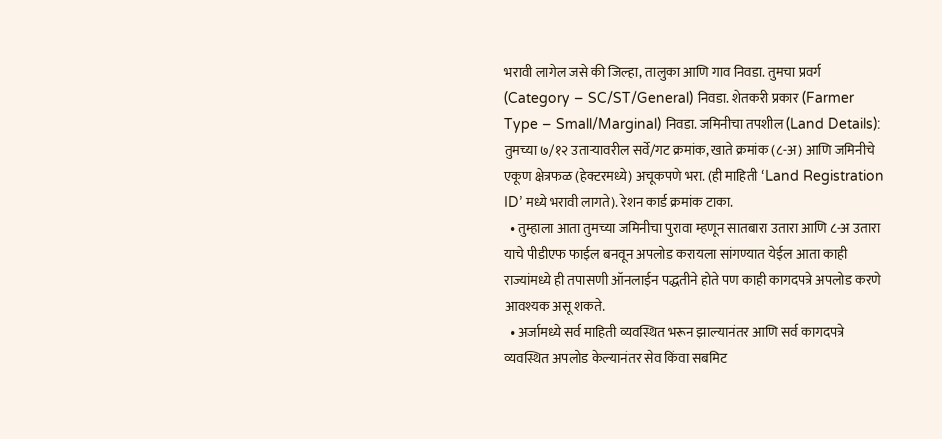भरावी लागेल जसे की जिल्हा, तालुका आणि गाव निवडा. तुमचा प्रवर्ग (Category – SC/ST/General) निवडा. शेतकरी प्रकार (Farmer Type – Small/Marginal) निवडा. जमिनीचा तपशील (Land Details): तुमच्या ७/१२ उताऱ्यावरील सर्वे/गट क्रमांक, खाते क्रमांक (८-अ) आणि जमिनीचे एकूण क्षेत्रफळ (हेक्टरमध्ये) अचूकपणे भरा. (ही माहिती ‘Land Registration ID’ मध्ये भरावी लागते). रेशन कार्ड क्रमांक टाका.
  • तुम्हाला आता तुमच्या जमिनीचा पुरावा म्हणून सातबारा उतारा आणि ८-अ उतारा याचे पीडीएफ फाईल बनवून अपलोड करायला सांगण्यात येईल आता काही राज्यांमध्ये ही तपासणी ऑनलाईन पद्धतीने होते पण काही कागदपत्रे अपलोड करणे आवश्यक असू शकते.
  • अर्जामध्ये सर्व माहिती व्यवस्थित भरून झाल्यानंतर आणि सर्व कागदपत्रे व्यवस्थित अपलोड केल्यानंतर सेव किंवा सबमिट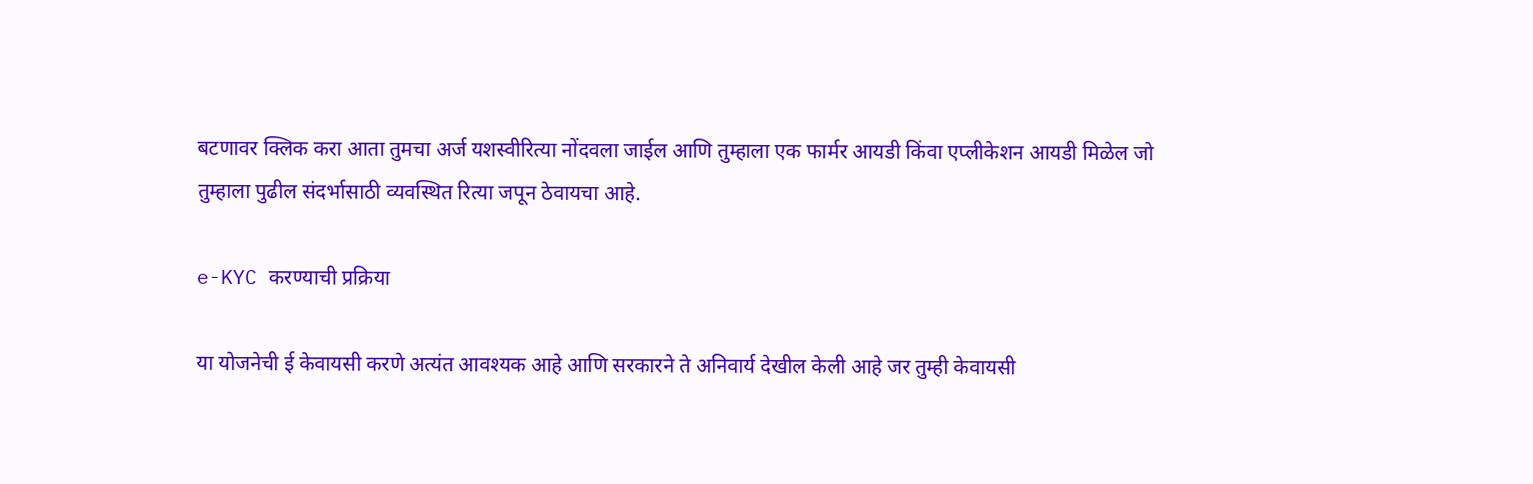बटणावर क्लिक करा आता तुमचा अर्ज यशस्वीरित्या नोंदवला जाईल आणि तुम्हाला एक फार्मर आयडी किंवा एप्लीकेशन आयडी मिळेल जो तुम्हाला पुढील संदर्भासाठी व्यवस्थित रित्या जपून ठेवायचा आहे.

e-KYC करण्याची प्रक्रिया

या योजनेची ई केवायसी करणे अत्यंत आवश्यक आहे आणि सरकारने ते अनिवार्य देखील केली आहे जर तुम्ही केवायसी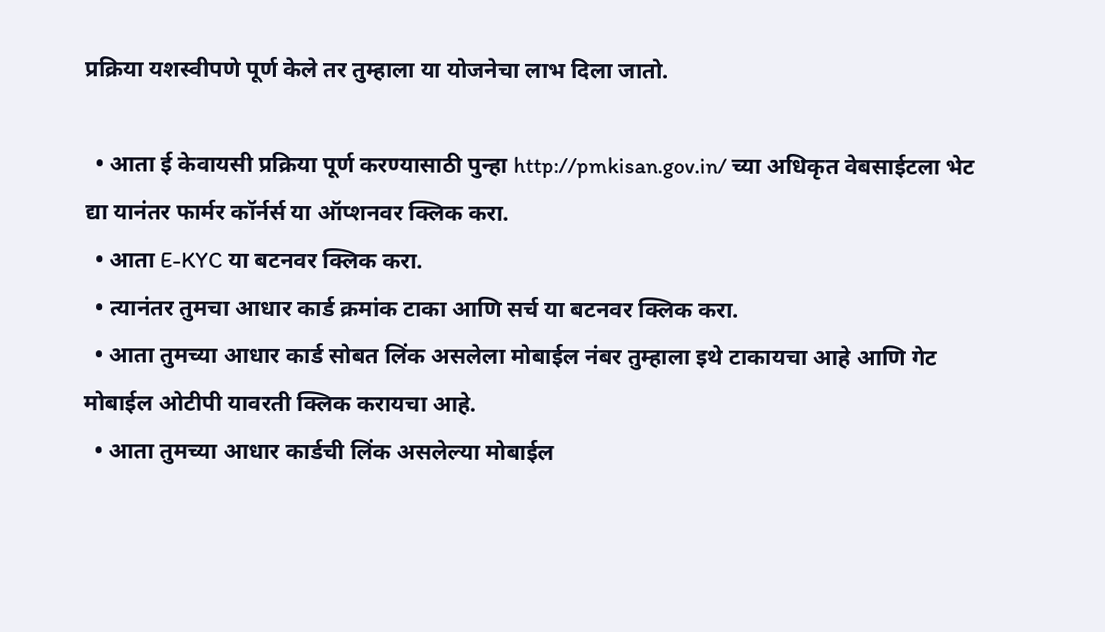प्रक्रिया यशस्वीपणे पूर्ण केले तर तुम्हाला या योजनेचा लाभ दिला जातो.

  • आता ई केवायसी प्रक्रिया पूर्ण करण्यासाठी पुन्हा http://pmkisan.gov.in/ च्या अधिकृत वेबसाईटला भेट द्या यानंतर फार्मर कॉर्नर्स या ऑप्शनवर क्लिक करा.
  • आता E-KYC या बटनवर क्लिक करा.
  • त्यानंतर तुमचा आधार कार्ड क्रमांक टाका आणि सर्च या बटनवर क्लिक करा.
  • आता तुमच्या आधार कार्ड सोबत लिंक असलेला मोबाईल नंबर तुम्हाला इथे टाकायचा आहे आणि गेट मोबाईल ओटीपी यावरती क्लिक करायचा आहे.
  • आता तुमच्या आधार कार्डची लिंक असलेल्या मोबाईल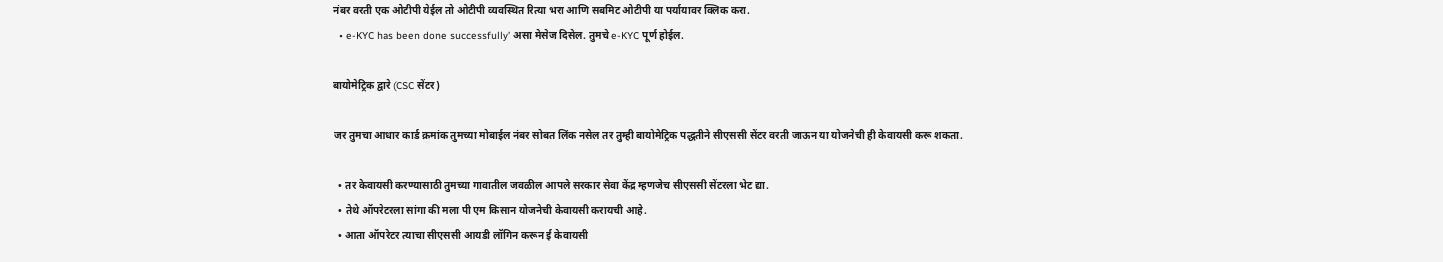नंबर वरती एक ओटीपी येईल तो ओटीपी व्यवस्थित रित्या भरा आणि सबमिट ओटीपी या पर्यायावर क्लिक करा.
  • e-KYC has been done successfully’ असा मेसेज दिसेल. तुमचे e-KYC पूर्ण होईल.

बायोमेट्रिक द्वारे (CSC सेंटर)

जर तुमचा आधार कार्ड क्रमांक तुमच्या मोबाईल नंबर सोबत लिंक नसेल तर तुम्ही बायोमेट्रिक पद्धतीने सीएससी सेंटर वरती जाऊन या योजनेची ही केवायसी करू शकता.

  • तर केवायसी करण्यासाठी तुमच्या गावातील जवळील आपले सरकार सेवा केंद्र म्हणजेच सीएससी सेंटरला भेट द्या.
  • तेथे ऑपरेटरला सांगा की मला पी एम किसान योजनेची केवायसी करायची आहे.
  • आता ऑपरेटर त्याचा सीएससी आयडी लॉगिन करून ई केवायसी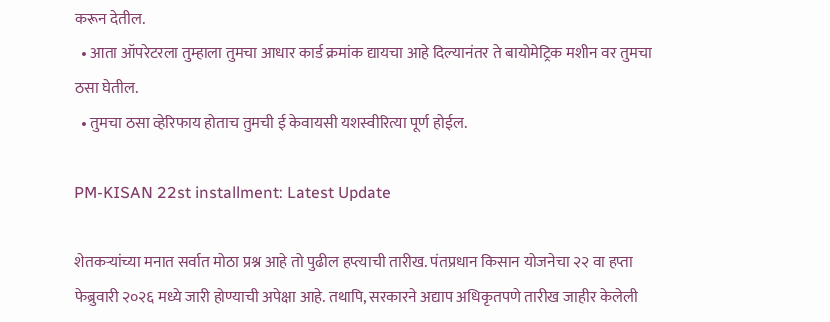करून देतील.
  • आता ऑपरेटरला तुम्हाला तुमचा आधार कार्ड क्रमांक द्यायचा आहे दिल्यानंतर ते बायोमेट्रिक मशीन वर तुमचा ठसा घेतील.
  • तुमचा ठसा व्हेरिफाय होताच तुमची ई केवायसी यशस्वीरित्या पूर्ण होईल.

PM-KISAN 22st installment: Latest Update

शेतकऱ्यांच्या मनात सर्वात मोठा प्रश्न आहे तो पुढील हप्त्याची तारीख. पंतप्रधान किसान योजनेचा २२ वा हप्ता फेब्रुवारी २०२६ मध्ये जारी होण्याची अपेक्षा आहे. तथापि, सरकारने अद्याप अधिकृतपणे तारीख जाहीर केलेली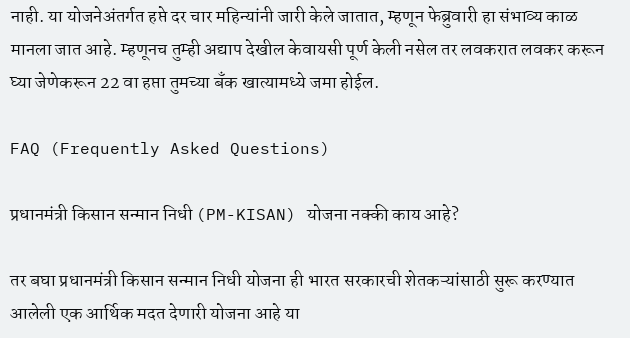नाही. या योजनेअंतर्गत हप्ते दर चार महिन्यांनी जारी केले जातात, म्हणून फेब्रुवारी हा संभाव्य काळ मानला जात आहे. म्हणूनच तुम्ही अद्याप देखील केवायसी पूर्ण केली नसेल तर लवकरात लवकर करून घ्या जेणेकरून 22 वा हप्ता तुमच्या बँक खात्यामध्ये जमा होईल.

FAQ (Frequently Asked Questions)

प्रधानमंत्री किसान सन्मान निधी (PM-KISAN) योजना नक्की काय आहे?

तर बघा प्रधानमंत्री किसान सन्मान निधी योजना ही भारत सरकारची शेतकऱ्यांसाठी सुरू करण्यात आलेली एक आर्थिक मदत देणारी योजना आहे या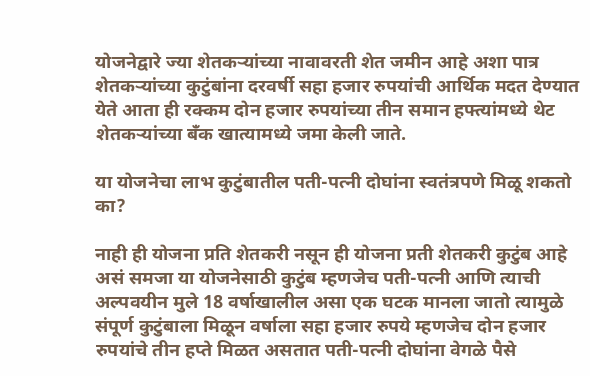योजनेद्वारे ज्या शेतकऱ्यांच्या नावावरती शेत जमीन आहे अशा पात्र शेतकऱ्यांच्या कुटुंबांना दरवर्षी सहा हजार रुपयांची आर्थिक मदत देण्यात येते आता ही रक्कम दोन हजार रुपयांच्या तीन समान हफ्त्यांमध्ये थेट शेतकऱ्यांच्या बँक खात्यामध्ये जमा केली जाते.

या योजनेचा लाभ कुटुंबातील पती-पत्नी दोघांना स्वतंत्रपणे मिळू शकतो का?

नाही ही योजना प्रति शेतकरी नसून ही योजना प्रती शेतकरी कुटुंब आहे असं समजा या योजनेसाठी कुटुंब म्हणजेच पती-पत्नी आणि त्याची अल्पवयीन मुले 18 वर्षाखालील असा एक घटक मानला जातो त्यामुळे संपूर्ण कुटुंबाला मिळून वर्षाला सहा हजार रुपये म्हणजेच दोन हजार रुपयांचे तीन हप्ते मिळत असतात पती-पत्नी दोघांना वेगळे पैसे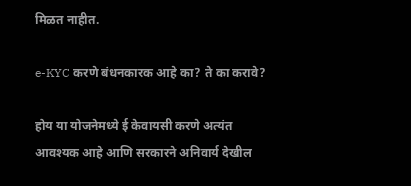मिळत नाहीत.

e-KYC करणे बंधनकारक आहे का? ते का करावे?

होय या योजनेमध्ये ई केवायसी करणे अत्यंत आवश्यक आहे आणि सरकारने अनिवार्य देखील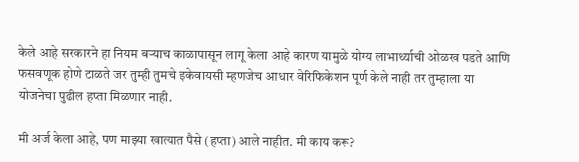केले आहे सरकारने हा नियम बऱ्याच काळापासून लागू केला आहे कारण यामुळे योग्य लाभार्थ्याची ओळख पडते आणि फसवणूक होणे टाळते जर तुम्ही तुमचे इकेवायसी म्हणजेच आधार वेरिफिकेशन पूर्ण केले नाही तर तुम्हाला या योजनेचा पुढील हप्ता मिळणार नाही.

मी अर्ज केला आहे, पण माझ्या खात्यात पैसे (हप्ता) आले नाहीत. मी काय करू?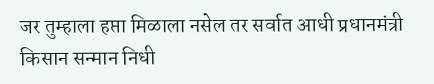जर तुम्हाला हप्ता मिळाला नसेल तर सर्वात आधी प्रधानमंत्री किसान सन्मान निधी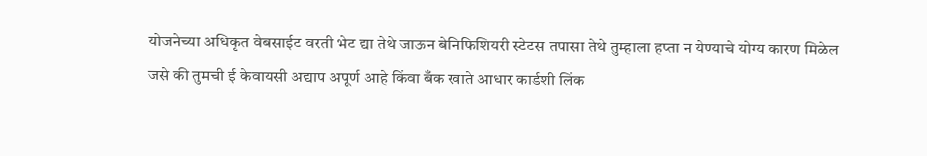योजनेच्या अधिकृत वेबसाईट वरती भेट द्या तेथे जाऊन बेनिफिशियरी स्टेटस तपासा तेथे तुम्हाला हप्ता न येण्याचे योग्य कारण मिळेल जसे की तुमची ई केवायसी अद्याप अपूर्ण आहे किंवा बँक खाते आधार कार्डशी लिंक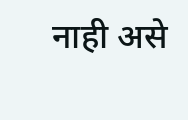नाही असे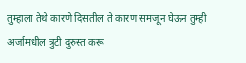तुम्हाला तेथे कारणे दिसतील ते कारण समजून घेऊन तुम्ही अर्जामधील त्रुटी दुरुस्त करू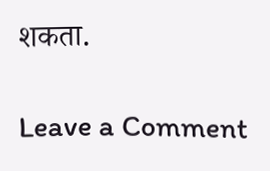शकता.

Leave a Comment